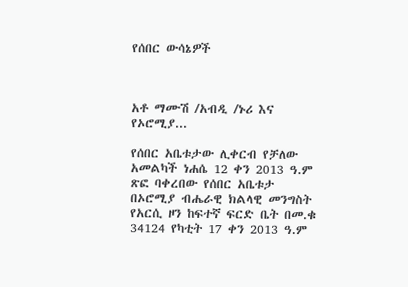የሰበር ውሳኔዎች



አቶ ማሙሽ /አብዲ /ኑሪ እና የኦሮሚያ...

የሰበር አቤቱታው ሊቀርብ የቻለው አመልካች ነሐሴ 12 ቀን 2013 ዓ.ም ጽፎ ባቀረበው የሰበር አቤቱታ በኦሮሚያ ብሔራዊ ክልላዊ መንግስት የአርሲ ዞን ከፍተኛ ፍርድ ቤት በመ.ቁ 34124 የካቲት 17 ቀን 2013 ዓ.ም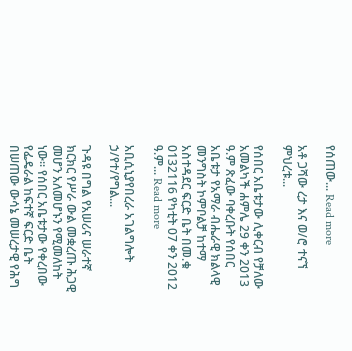የሰጠው... Read more

አቶ ጋሻው ረታ እና ወ/ሮ ተናኘ ምህረቱ...

የሰበር አቤቱታው ሊቀርብ የቻለው አመልካች ሐምሌ 29 ቀን 2013 ዓ.ም ጽፈው ባቀረቡት የሰበር አቤቱታ የአማራ ብሔራዊ ክልላዊ መንግስት ኮምቦልቻ ከተማ አስተዳደር ፍርድ ቤት በመ.ቁ 0132116 የካቲት 07 ቀን 2012 ዓ.ም... Read more

አቢሲኒያየበረራ አገልግሎት ኃ/የተ/የግል...

ጉዳዩ በግል የአሠሪና ሠራተኛ ክርክር የሥራ ውል መቋረጡ ሕጋዊ መሆን አለመሆኑን የሚመለከት ነው፡፡ የሰበር አቤቱታው የቀረበው የፌዴራል ከፍተኛ ፍርድ ቤት በሠጠው ውሳኔ መሠረታዊ የሕግ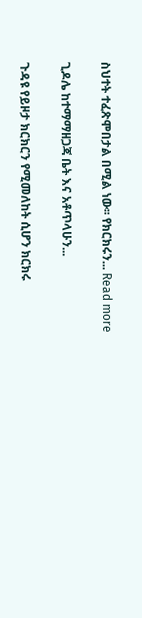ስህተት ተፈጽሞበታል በሚል ነው፡፡ የክርክሩን... Read more

ጊዶሌ ከተማማዘጋጃ ቤት እና አቶጥላሁን...

ጉዳዩ የይዞታ ክርክርን የሚመለከት ሲሆን ክርክሩ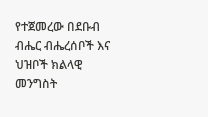የተጀመረው በደቡብ ብሔር ብሔረሰቦች እና ህዝቦች ክልላዊ መንግስት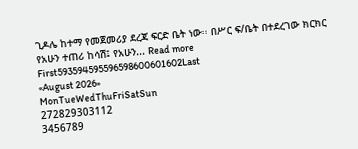ጊዶሌ ከተማ የመጀመሪያ ደረጃ ፍርድ ቤት ነው፡፡ በሥር ፍ/ቤት በተደረገው ክርክር የአሁን ተጠሪ ከሳሽ፤ የአሁን... Read more
First593594595596598600601602Last
«August 2026»
MonTueWedThuFriSatSun
272829303112
3456789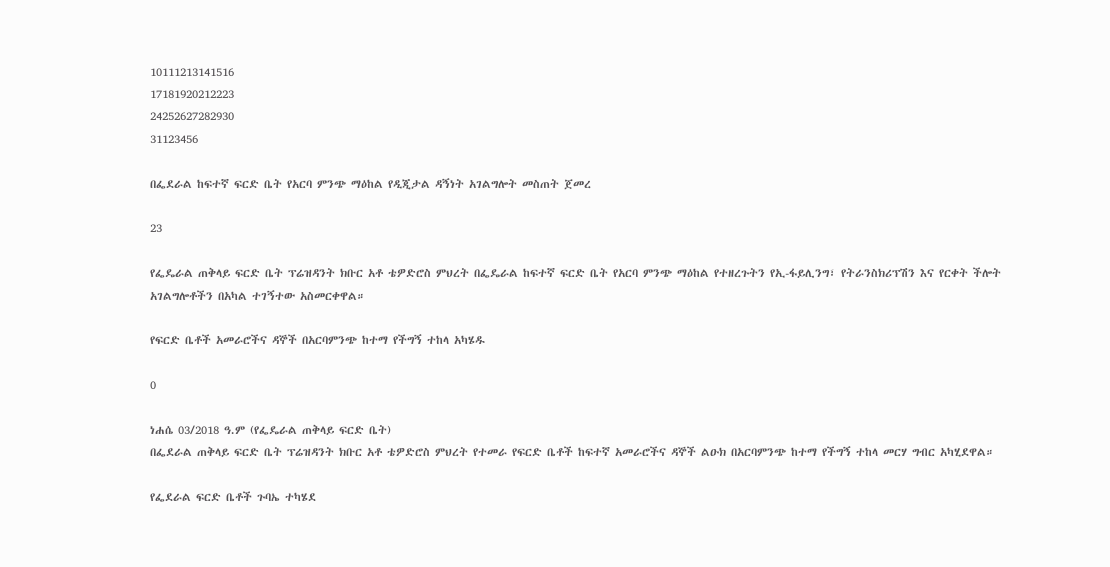10111213141516
17181920212223
24252627282930
31123456

በፌደራል ከፍተኛ ፍርድ ቤት የአርባ ምንጭ ማዕከል የዲጂታል ዳኝነት አገልግሎት መስጠት ጀመረ

23

የፌዴራል ጠቅላይ ፍርድ ቤት ፕሬዝዳንት ክቡር አቶ ቴዎድሮስ ምህረት በፌዴራል ከፍተኛ ፍርድ ቤት የአርባ ምንጭ ማዕከል የተዘረጉትን የኢ-ፋይሊንግ፣ የትራንስክሪፕሽን እና የርቀት ችሎት አገልግሎቶችን በአካል ተገኝተው አስመርቀዋል።

የፍርድ ቤቶች አመራሮችና ዳኞች በአርባምንጭ ከተማ የችግኝ ተከላ አካሄዱ

0

ነሐሴ 03/2018 ዓ.ም (የፌዴራል ጠቅላይ ፍርድ ቤት)
በፌደራል ጠቅላይ ፍርድ ቤት ፕሬዝዳንት ክቡር አቶ ቴዎድሮስ ምህረት የተመራ የፍርድ ቤቶች ከፍተኛ አመራሮችና ዳኞች ልዑክ በአርባምንጭ ከተማ የችግኝ ተከላ መርሃ ግብር አካሂደዋል።

የፌደራል ፍርድ ቤቶች ጉባኤ ተካሄደ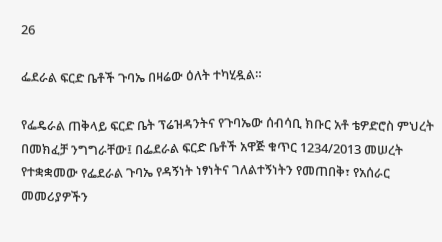26

ፌደራል ፍርድ ቤቶች ጉባኤ በዛሬው ዕለት ተካሂዷል።

የፌዴራል ጠቅላይ ፍርድ ቤት ፕሬዝዳንትና የጉባኤው ሰብሳቢ ክቡር አቶ ቴዎድሮስ ምህረት በመክፈቻ ንግግራቸው፤ በፌደራል ፍርድ ቤቶች አዋጅ ቁጥር 1234/2013 መሠረት የተቋቋመው የፌደራል ጉባኤ የዳኝነት ነፃነትና ገለልተኝነትን የመጠበቅ፣ የአሰራር መመሪያዎችን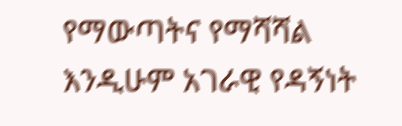የማውጣትና የማሻሻል እንዲሁም አገራዊ የዳኝነት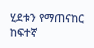ሂደቱን የማጠናከር ከፍተኛ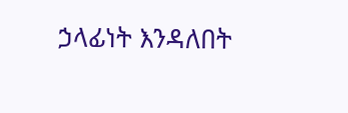ኃላፊነት እንዳለበት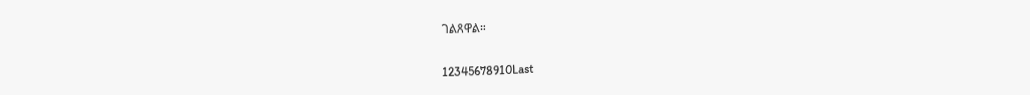ገልጸዋል።

12345678910Last